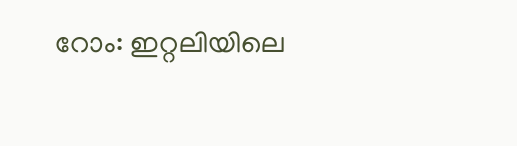റോം: ഇറ്റലിയിലെ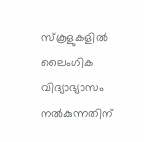സ്കൂളുകളിൽ ലൈംഗിക വിദ്യാഭ്യാസം നൽകുന്നതിന്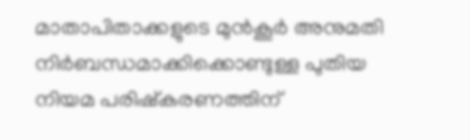മാതാപിതാക്കളുടെ മുൻകൂർ അനുമതി നിർബന്ധമാക്കിക്കൊണ്ടുള്ള പുതിയ നിയമ പരിഷ്കരണത്തിന്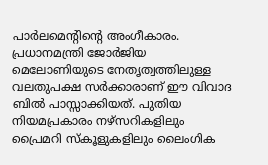പാർലമെന്റിന്റെ അംഗീകാരം.
പ്രധാനമന്ത്രി ജോർജിയ മെലോണിയുടെ നേതൃത്വത്തിലുള്ള വലതുപക്ഷ സർക്കാരാണ് ഈ വിവാദ ബിൽ പാസ്സാക്കിയത്. പുതിയ നിയമപ്രകാരം നഴ്സറികളിലും പ്രൈമറി സ്കൂളുകളിലും ലൈംഗിക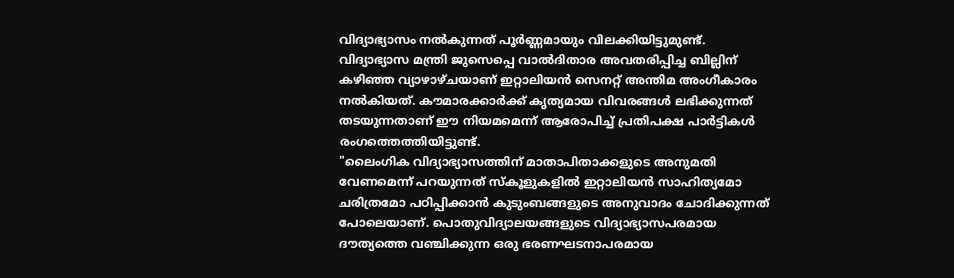വിദ്യാഭ്യാസം നൽകുന്നത് പൂർണ്ണമായും വിലക്കിയിട്ടുമുണ്ട്.
വിദ്യാഭ്യാസ മന്ത്രി ജുസെപ്പെ വാൽദിതാര അവതരിപ്പിച്ച ബില്ലിന് കഴിഞ്ഞ വ്യാഴാഴ്ചയാണ് ഇറ്റാലിയൻ സെനറ്റ് അന്തിമ അംഗീകാരം നൽകിയത്. കൗമാരക്കാർക്ക് കൃത്യമായ വിവരങ്ങൾ ലഭിക്കുന്നത് തടയുന്നതാണ് ഈ നിയമമെന്ന് ആരോപിച്ച് പ്രതിപക്ഷ പാർട്ടികൾ രംഗത്തെത്തിയിട്ടുണ്ട്.
"ലൈംഗിക വിദ്യാഭ്യാസത്തിന് മാതാപിതാക്കളുടെ അനുമതി വേണമെന്ന് പറയുന്നത് സ്കൂളുകളിൽ ഇറ്റാലിയൻ സാഹിത്യമോ ചരിത്രമോ പഠിപ്പിക്കാൻ കുടുംബങ്ങളുടെ അനുവാദം ചോദിക്കുന്നത് പോലെയാണ്. പൊതുവിദ്യാലയങ്ങളുടെ വിദ്യാഭ്യാസപരമായ ദൗത്യത്തെ വഞ്ചിക്കുന്ന ഒരു ഭരണഘടനാപരമായ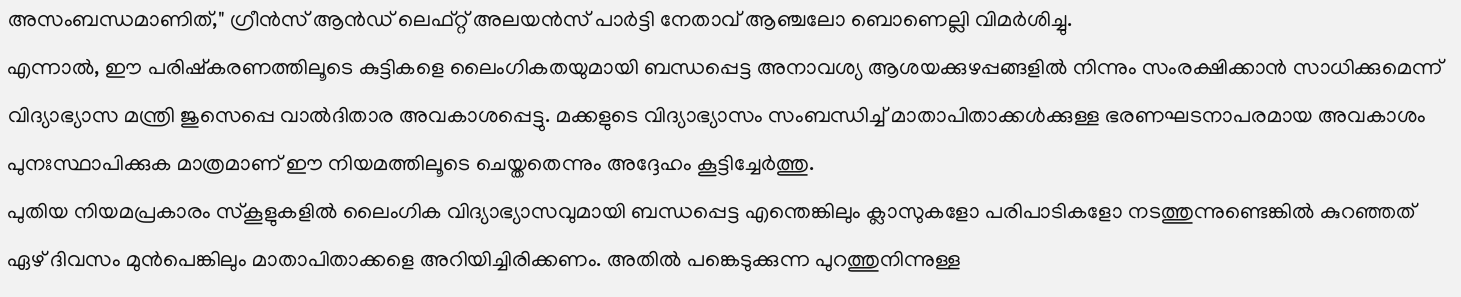അസംബന്ധമാണിത്," ഗ്രീൻസ് ആൻഡ് ലെഫ്റ്റ് അലയൻസ് പാർട്ടി നേതാവ് ആഞ്ചലോ ബൊണെല്ലി വിമർശിച്ചു.
എന്നാൽ, ഈ പരിഷ്കരണത്തിലൂടെ കുട്ടികളെ ലൈംഗികതയുമായി ബന്ധപ്പെട്ട അനാവശ്യ ആശയക്കുഴപ്പങ്ങളിൽ നിന്നും സംരക്ഷിക്കാൻ സാധിക്കുമെന്ന് വിദ്യാഭ്യാസ മന്ത്രി ജുസെപ്പെ വാൽദിതാര അവകാശപ്പെട്ടു. മക്കളുടെ വിദ്യാഭ്യാസം സംബന്ധിച്ച് മാതാപിതാക്കൾക്കുള്ള ഭരണഘടനാപരമായ അവകാശം പുനഃസ്ഥാപിക്കുക മാത്രമാണ് ഈ നിയമത്തിലൂടെ ചെയ്തതെന്നും അദ്ദേഹം കൂട്ടിച്ചേർത്തു.
പുതിയ നിയമപ്രകാരം സ്കൂളുകളിൽ ലൈംഗിക വിദ്യാഭ്യാസവുമായി ബന്ധപ്പെട്ട എന്തെങ്കിലും ക്ലാസുകളോ പരിപാടികളോ നടത്തുന്നുണ്ടെങ്കിൽ കുറഞ്ഞത് ഏഴ് ദിവസം മുൻപെങ്കിലും മാതാപിതാക്കളെ അറിയിച്ചിരിക്കണം. അതിൽ പങ്കെടുക്കുന്ന പുറത്തുനിന്നുള്ള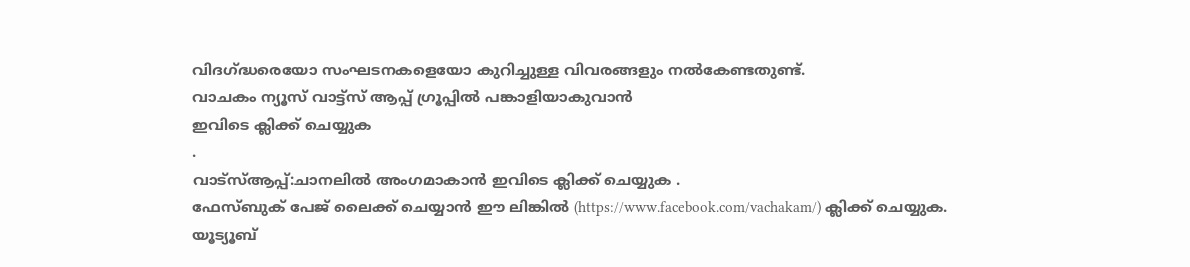വിദഗ്ദ്ധരെയോ സംഘടനകളെയോ കുറിച്ചുള്ള വിവരങ്ങളും നൽകേണ്ടതുണ്ട്.
വാചകം ന്യൂസ് വാട്ട്സ് ആപ്പ് ഗ്രൂപ്പിൽ പങ്കാളിയാകുവാൻ
ഇവിടെ ക്ലിക്ക് ചെയ്യുക
.
വാട്സ്ആപ്പ്:ചാനലിൽ അംഗമാകാൻ ഇവിടെ ക്ലിക്ക് ചെയ്യുക .
ഫേസ്ബുക് പേജ് ലൈക്ക് ചെയ്യാൻ ഈ ലിങ്കിൽ (https://www.facebook.com/vachakam/) ക്ലിക്ക് ചെയ്യുക.
യൂട്യൂബ്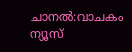ചാനൽ:വാചകം ന്യൂസ്